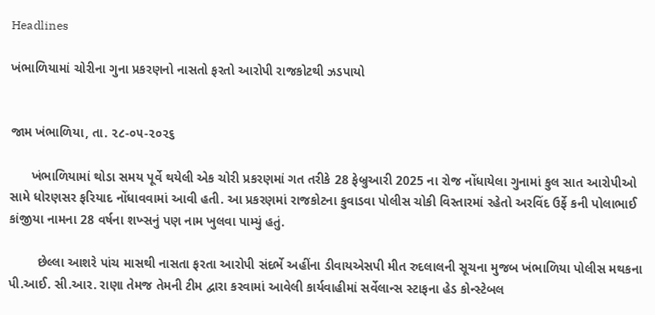Headlines

ખંભાળિયામાં ચોરીના ગુના પ્રકરણનો નાસતો ફરતો આરોપી રાજકોટથી ઝડપાયો


જામ ખંભાળિયા, તા. ૨૮-૦૫-૨૦૨૬

      ખંભાળિયામાં થોડા સમય પૂર્વે થયેલી એક ચોરી પ્રકરણમાં ગત તરીકે 28 ફેબ્રુઆરી 2025 ના રોજ નોંધાયેલા ગુનામાં કુલ સાત આરોપીઓ સામે ધોરણસર ફરિયાદ નોંધાવવામાં આવી હતી. આ પ્રકરણમાં રાજકોટના કુવાડવા પોલીસ ચોકી વિસ્તારમાં રહેતો અરવિંદ ઉર્ફે કની પોલાભાઈ કાંજીયા નામના 28 વર્ષના શખ્સનું પણ નામ ખુલવા પામ્યું હતું.

        છેલ્લા આશરે પાંચ માસથી નાસતા ફરતા આરોપી સંદર્ભે અહીંના ડીવાયએસપી મીત રુદલાલની સૂચના મુજબ ખંભાળિયા પોલીસ મથકના પી.આઈ. સી.આર. રાણા તેમજ તેમની ટીમ દ્વારા કરવામાં આવેલી કાર્યવાહીમાં સર્વેલાન્સ સ્ટાફના હેડ કોન્સ્ટેબલ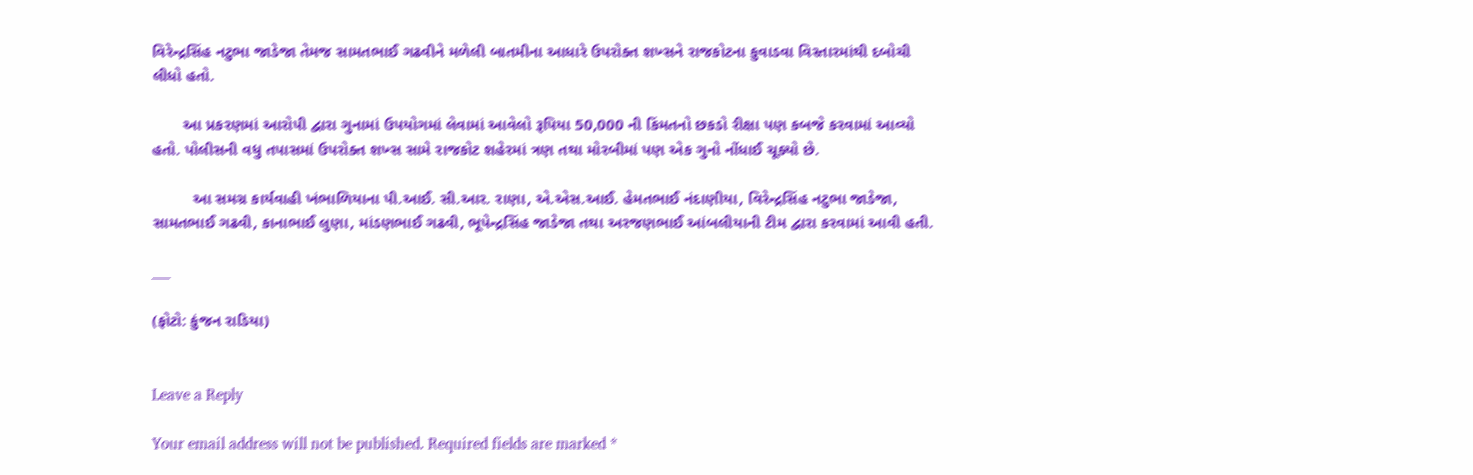વિરેન્દ્રસિંહ નટુભા જાડેજા તેમજ સામતભાઈ ગઢવીને મળેલી બાતમીના આધારે ઉપરોક્ત શખ્સને રાજકોટના કુવાડવા વિસ્તારમાંથી દબોચી લીધો હતો.

       આ પ્રકરણમાં આરોપી દ્વારા ગુનામાં ઉપયોગમાં લેવામાં આવેલો રૂપિયા 50,000 ની કિંમતનો છકડો રીક્ષા પણ કબજે કરવામાં આવ્યો હતો. પોલીસની વધુ તપાસમાં ઉપરોક્ત શખ્સ સામે રાજકોટ શહેરમાં ત્રણ તથા મોરબીમાં પણ એક ગુનો નોંધાઈ ચૂક્યો છે.

         આ સમગ્ર કાર્યવાહી ખંભાળિયાના પી.આઈ. સી.આર. રાણા, એ.એસ.આઈ. હેમતભાઈ નંદાણીયા, વિરેન્દ્રસિંહ નટુભા જાડેજા, સામતભાઈ ગઢવી, કાનાભાઈ લુણા, માંડણભાઈ ગઢવી, ભૂપેન્દ્રસિંહ જાડેજા તથા અરજણભાઈ આંબલીયાની ટીમ દ્વારા કરવામાં આવી હતી.

___

(ફોટો: કુંજન રાડિયા)


Leave a Reply

Your email address will not be published. Required fields are marked *